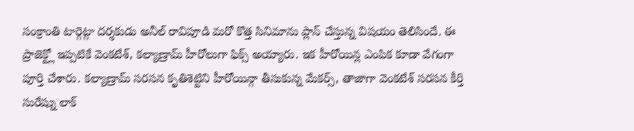సంక్రాంతి టార్గెట్గా దర్శకుడు అనీల్ రావిపూడి మరో కొత్త సినిమాను ప్లాన్ చేస్తున్న విషయం తెలిసిందే. ఈ ప్రాజెక్ట్లో ఇప్పటికే వెంకటేశ్, కల్యాణ్రామ్ హీరోలుగా ఫిక్స్ అయ్యారు. ఇక హీరోయిన్ల ఎంపిక కూడా వేగంగా పూర్తి చేశారు. కల్యాణ్రామ్ సరసన కృతిశెట్టిని హీరోయిన్గా తీసుకున్న మేకర్స్, తాజాగా వెంకటేశ్ సరసన కీర్తి సురేష్ను లాక్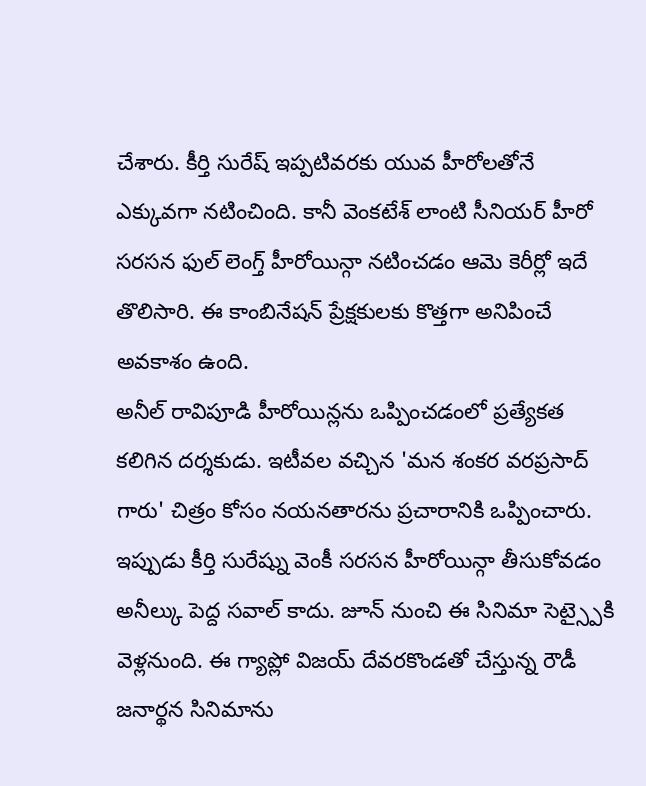చేశారు. కీర్తి సురేష్ ఇప్పటివరకు యువ హీరోలతోనే ఎక్కువగా నటించింది. కానీ వెంకటేశ్ లాంటి సీనియర్ హీరో సరసన ఫుల్ లెంగ్త్ హీరోయిన్గా నటించడం ఆమె కెరీర్లో ఇదే తొలిసారి. ఈ కాంబినేషన్ ప్రేక్షకులకు కొత్తగా అనిపించే అవకాశం ఉంది.
అనీల్ రావిపూడి హీరోయిన్లను ఒప్పించడంలో ప్రత్యేకత కలిగిన దర్శకుడు. ఇటీవల వచ్చిన 'మన శంకర వరప్రసాద్ గారు' చిత్రం కోసం నయనతారను ప్రచారానికి ఒప్పించారు. ఇప్పుడు కీర్తి సురేష్ను వెంకీ సరసన హీరోయిన్గా తీసుకోవడం అనీల్కు పెద్ద సవాల్ కాదు. జూన్ నుంచి ఈ సినిమా సెట్స్పైకి వెళ్లనుంది. ఈ గ్యాప్లో విజయ్ దేవరకొండతో చేస్తున్న రౌడీ జనార్థన సినిమాను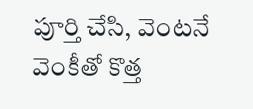పూర్తి చేసి, వెంటనే వెంకీతో కొత్త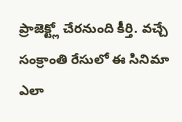ప్రాజెక్ట్లో చేరనుంది కీర్తి. వచ్చే సంక్రాంతి రేసులో ఈ సినిమా ఎలా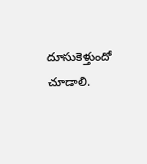దూసుకెళ్తుందో చూడాలి.